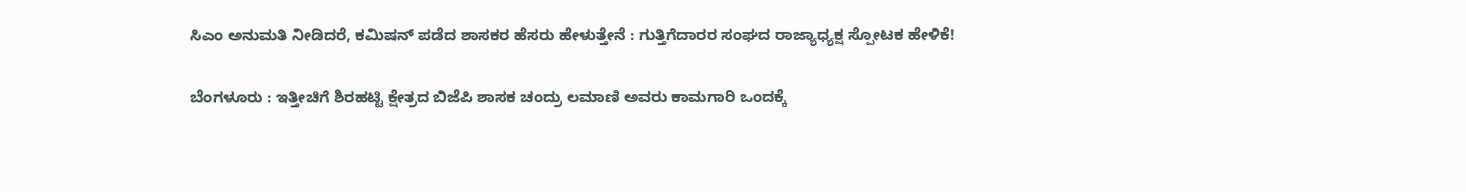ಸಿಎಂ ಅನುಮತಿ ನೀಡಿದರೆ, ಕಮಿಷನ್ ಪಡೆದ ಶಾಸಕರ ಹೆಸರು ಹೇಳುತ್ತೇನೆ : ಗುತ್ತಿಗೆದಾರರ ಸಂಘದ ರಾಜ್ಯಾಧ್ಯಕ್ಷ ಸ್ಪೋಟಕ ಹೇಳಿಕೆ!

ಬೆಂಗಳೂರು : ಇತ್ತೀಚಿಗೆ ಶಿರಹಟ್ಟಿ ಕ್ಷೇತ್ರದ ಬಿಜೆಪಿ ಶಾಸಕ ಚಂದ್ರು ಲಮಾಣಿ ಅವರು ಕಾಮಗಾರಿ ಒಂದಕ್ಕೆ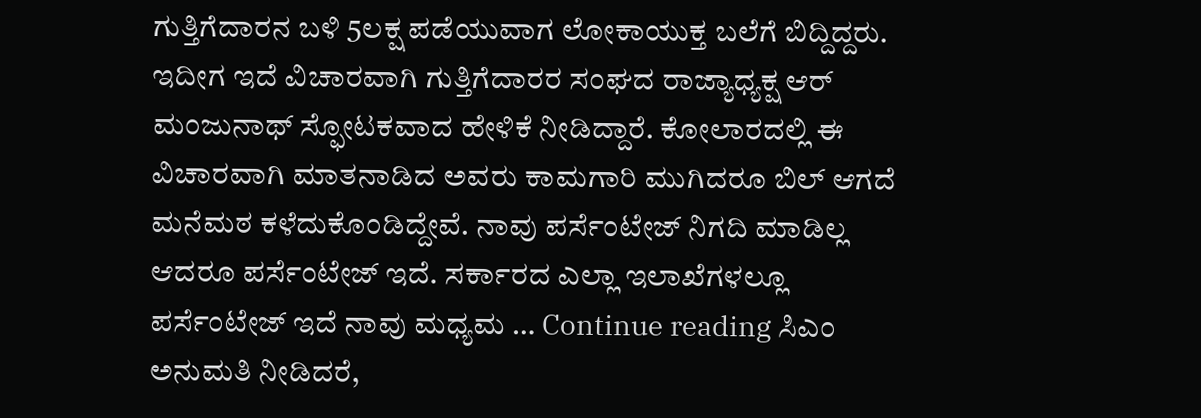ಗುತ್ತಿಗೆದಾರನ ಬಳಿ 5ಲಕ್ಷ ಪಡೆಯುವಾಗ ಲೋಕಾಯುಕ್ತ ಬಲೆಗೆ ಬಿದ್ದಿದ್ದರು. ಇದೀಗ ಇದೆ ವಿಚಾರವಾಗಿ ಗುತ್ತಿಗೆದಾರರ ಸಂಘದ ರಾಜ್ಯಾಧ್ಯಕ್ಷ ಆರ್ ಮಂಜುನಾಥ್ ಸ್ಫೋಟಕವಾದ ಹೇಳಿಕೆ ನೀಡಿದ್ದಾರೆ. ಕೋಲಾರದಲ್ಲಿ ಈ ವಿಚಾರವಾಗಿ ಮಾತನಾಡಿದ ಅವರು ಕಾಮಗಾರಿ ಮುಗಿದರೂ ಬಿಲ್ ಆಗದೆ ಮನೆಮಠ ಕಳೆದುಕೊಂಡಿದ್ದೇವೆ. ನಾವು ಪರ್ಸೆಂಟೇಜ್ ನಿಗದಿ ಮಾಡಿಲ್ಲ ಆದರೂ ಪರ್ಸೆಂಟೇಜ್ ಇದೆ. ಸರ್ಕಾರದ ಎಲ್ಲಾ ಇಲಾಖೆಗಳಲ್ಲೂ ಪರ್ಸೆಂಟೇಜ್ ಇದೆ ನಾವು ಮಧ್ಯಮ … Continue reading ಸಿಎಂ ಅನುಮತಿ ನೀಡಿದರೆ,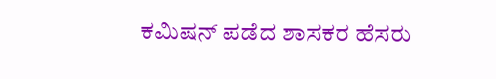ಕಮಿಷನ್ ಪಡೆದ ಶಾಸಕರ ಹೆಸರು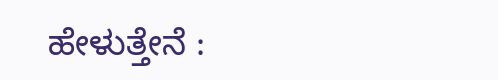ಹೇಳುತ್ತೇನೆ :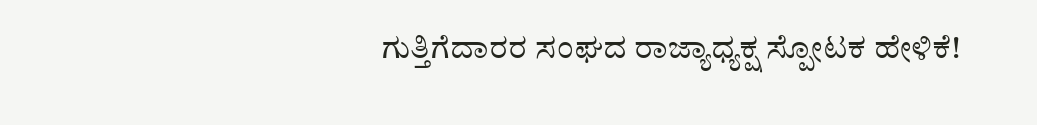ಗುತ್ತಿಗೆದಾರರ ಸಂಘದ ರಾಜ್ಯಾಧ್ಯಕ್ಷ ಸ್ಪೋಟಕ ಹೇಳಿಕೆ!